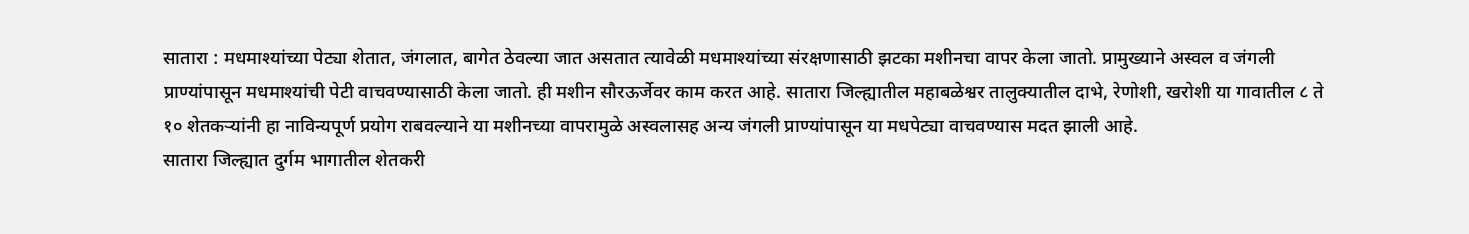सातारा : मधमाश्यांच्या पेट्या शेतात, जंगलात, बागेत ठेवल्या जात असतात त्यावेळी मधमाश्यांच्या संरक्षणासाठी झटका मशीनचा वापर केला जातो. प्रामुख्याने अस्वल व जंगली प्राण्यांपासून मधमाश्यांची पेटी वाचवण्यासाठी केला जातो. ही मशीन सौरऊर्जेवर काम करत आहे. सातारा जिल्ह्यातील महाबळेश्वर तालुक्यातील दाभे, रेणोशी, खरोशी या गावातील ८ ते १० शेतकऱ्यांनी हा नाविन्यपूर्ण प्रयोग राबवल्याने या मशीनच्या वापरामुळे अस्वलासह अन्य जंगली प्राण्यांपासून या मधपेट्या वाचवण्यास मदत झाली आहे.
सातारा जिल्ह्यात दुर्गम भागातील शेतकरी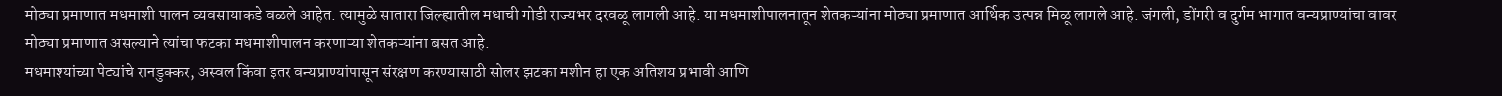मोठ्या प्रमाणात मधमाशी पालन व्यवसायाकडे वळले आहेत. त्यामुळे सातारा जिल्ह्यातील मधाची गोडी राज्यभर दरवळू लागली आहे. या मधमाशीपालनातून शेतकऱ्यांना मोठ्या प्रमाणात आर्थिक उत्पन्न मिळू लागले आहे. जंगली, डोंगरी व दुर्गम भागात वन्यप्राण्यांचा वावर मोठ्या प्रमाणात असल्याने त्यांचा फटका मधमाशीपालन करणाऱ्या शेतकऱ्यांना बसत आहे.
मधमाश्यांच्या पेट्यांचे रानडुक्कर, अस्वल किंवा इतर वन्यप्राण्यांपासून संरक्षण करण्यासाठी सोलर झटका मशीन हा एक अतिशय प्रभावी आणि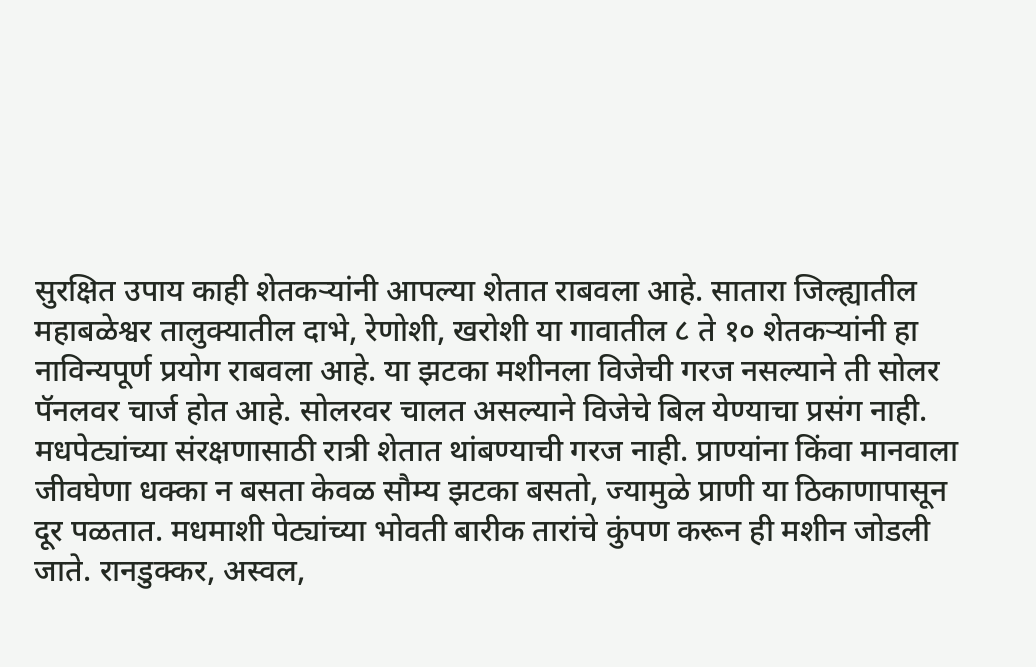सुरक्षित उपाय काही शेतकऱ्यांनी आपल्या शेतात राबवला आहे. सातारा जिल्ह्यातील महाबळेश्वर तालुक्यातील दाभे, रेणोशी, खरोशी या गावातील ८ ते १० शेतकऱ्यांनी हा नाविन्यपूर्ण प्रयोग राबवला आहे. या झटका मशीनला विजेची गरज नसल्याने ती सोलर पॅनलवर चार्ज होत आहे. सोलरवर चालत असल्याने विजेचे बिल येण्याचा प्रसंग नाही.
मधपेट्यांच्या संरक्षणासाठी रात्री शेतात थांबण्याची गरज नाही. प्राण्यांना किंवा मानवाला जीवघेणा धक्का न बसता केवळ सौम्य झटका बसतो, ज्यामुळे प्राणी या ठिकाणापासून दूर पळतात. मधमाशी पेट्यांच्या भोवती बारीक तारांचे कुंपण करून ही मशीन जोडली जाते. रानडुक्कर, अस्वल,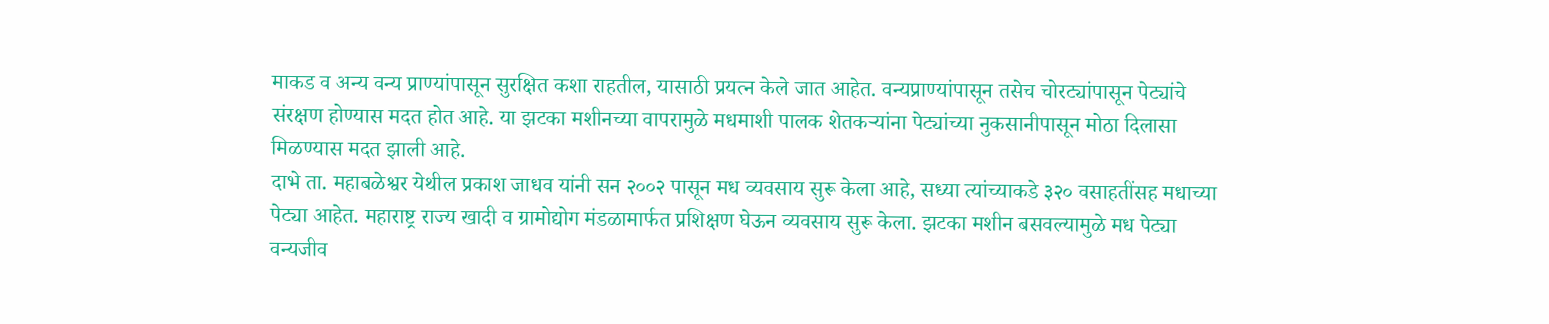माकड व अन्य वन्य प्राण्यांपासून सुरक्षित कशा राहतील, यासाठी प्रयत्न केले जात आहेत. वन्यप्राण्यांपासून तसेच चोरट्यांपासून पेट्यांचे संरक्षण होण्यास मदत होत आहे. या झटका मशीनच्या वापरामुळे मधमाशी पालक शेतकऱ्यांना पेट्यांच्या नुकसानीपासून मोठा दिलासा मिळण्यास मदत झाली आहे.
दाभे ता. महाबळेश्वर येथील प्रकाश जाधव यांनी सन २००२ पासून मध व्यवसाय सुरू केला आहे, सध्या त्यांच्याकडे ३२० वसाहतींसह मधाच्या पेट्या आहेत. महाराष्ट्र राज्य खादी व ग्रामोद्योग मंडळामार्फत प्रशिक्षण घेऊन व्यवसाय सुरू केला. झटका मशीन बसवल्यामुळे मध पेट्या वन्यजीव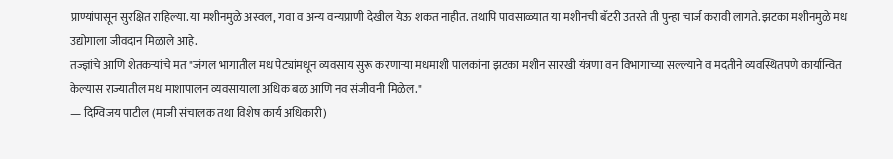प्राण्यांपासून सुरक्षित राहिल्या. या मशीनमुळे अस्वल, गवा व अन्य वन्यप्राणी देखील येऊ शकत नाहीत. तथापि पावसाळ्यात या मशीनची बॅटरी उतरते ती पुन्हा चार्ज करावी लागते. झटका मशीनमुळे मध उद्योगाला जीवदान मिळाले आहे.
तज्ज्ञांचे आणि शेतकऱ्यांचे मत "जंगल भागातील मध पेट्यांमधून व्यवसाय सुरू करणाऱ्या मधमाशी पालकांना झटका मशीन सारखी यंत्रणा वन विभागाच्या सल्ल्याने व मदतीने व्यवस्थितपणे कार्यान्वित केल्यास राज्यातील मध माशापालन व्यवसायाला अधिक बळ आणि नव संजीवनी मिळेल."
— दिग्विजय पाटील (माजी संचालक तथा विशेष कार्य अधिकारी)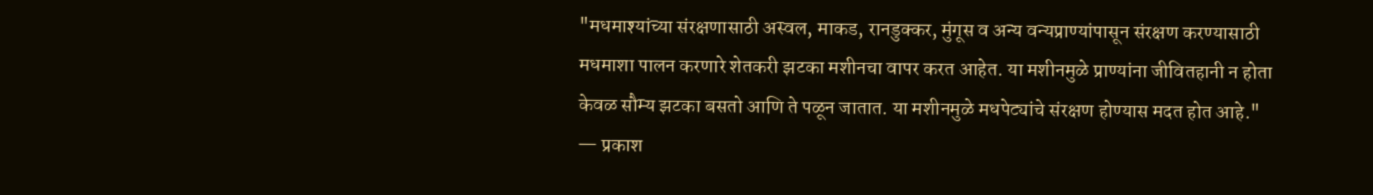"मधमाश्यांच्या संरक्षणासाठी अस्वल, माकड, रानडुक्कर, मुंगूस व अन्य वन्यप्राण्यांपासून संरक्षण करण्यासाठी मधमाशा पालन करणारे शेतकरी झटका मशीनचा वापर करत आहेत. या मशीनमुळे प्राण्यांना जीवितहानी न होता केवळ सौम्य झटका बसतो आणि ते पळून जातात. या मशीनमुळे मधपेट्यांचे संरक्षण होण्यास मदत होत आहे."
— प्रकाश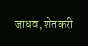जाधव, शेतकरी